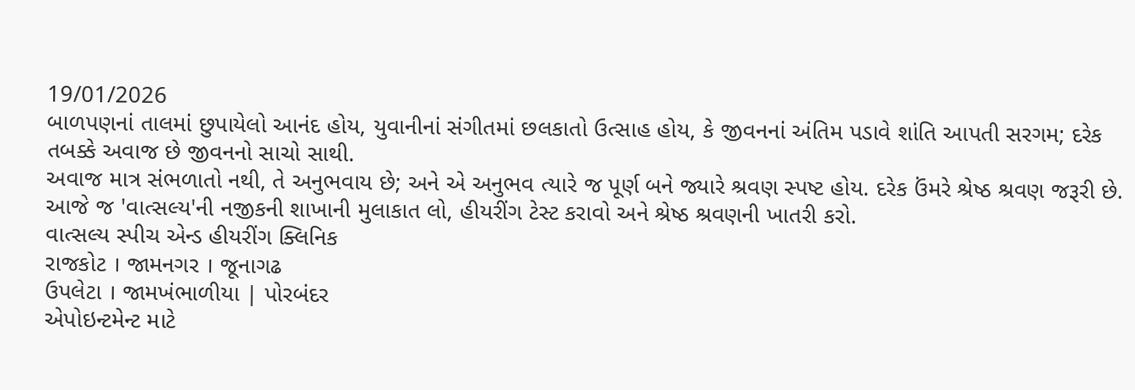19/01/2026
બાળપણનાં તાલમાં છુપાયેલો આનંદ હોય, યુવાનીનાં સંગીતમાં છલકાતો ઉત્સાહ હોય, કે જીવનનાં અંતિમ પડાવે શાંતિ આપતી સરગમ; દરેક તબક્કે અવાજ છે જીવનનો સાચો સાથી.
અવાજ માત્ર સંભળાતો નથી, તે અનુભવાય છે; અને એ અનુભવ ત્યારે જ પૂર્ણ બને જ્યારે શ્રવણ સ્પષ્ટ હોય. દરેક ઉંમરે શ્રેષ્ઠ શ્રવણ જરૂરી છે.
આજે જ 'વાત્સલ્ય'ની નજીકની શાખાની મુલાકાત લો, હીયરીંગ ટેસ્ટ કરાવો અને શ્રેષ્ઠ શ્રવણની ખાતરી કરો.
વાત્સલ્ય સ્પીચ એન્ડ હીયરીંગ ક્લિનિક
રાજકોટ । જામનગર । જૂનાગઢ
ઉપલેટા । જામખંભાળીયા | પોરબંદર
એપોઇન્ટમેન્ટ માટે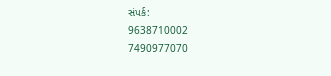સંપર્ક:
9638710002
7490977070